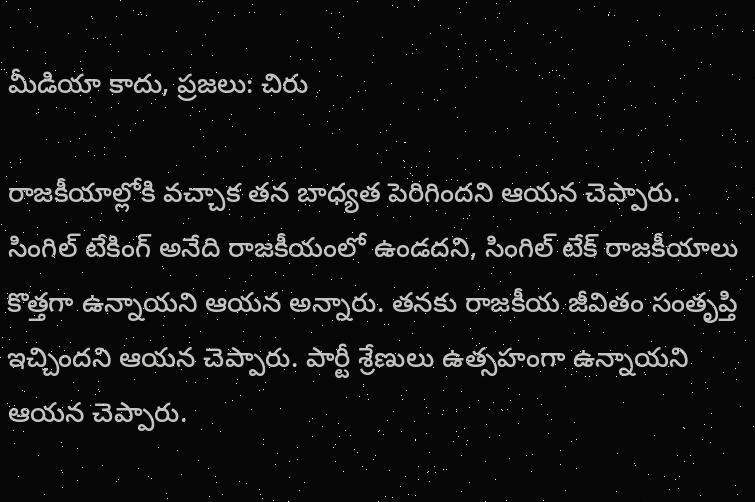మీడియా కాదు, ప్రజలు: చిరు

రాజకీయాల్లోకి వచ్చాక తన బాధ్యత పెరిగిందని ఆయన చెప్పారు. సింగిల్ టేకింగ్ అనేది రాజకీయంలో ఉండదని, సింగిల్ టేక్ రాజకీయాలు కొత్తగా ఉన్నాయని ఆయన అన్నారు. తనకు రాజకీయ జీవితం సంతృప్తి ఇచ్చిందని ఆయన చెప్పారు. పార్టీ శ్రేణులు ఉత్సహంగా ఉన్నాయని ఆయన చెప్పారు.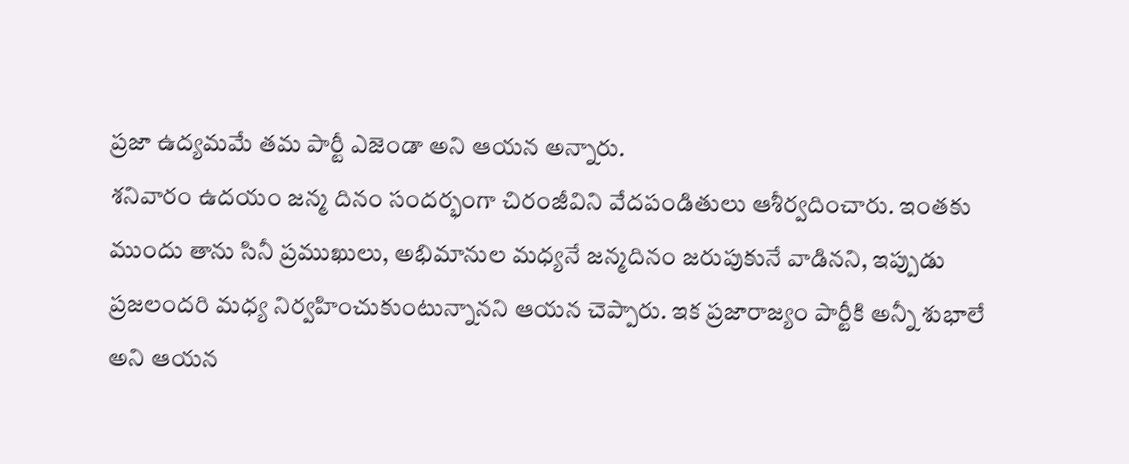ప్రజా ఉద్యమమే తమ పార్టీ ఎజెండా అని ఆయన అన్నారు.
శనివారం ఉదయం జన్మ దినం సందర్భంగా చిరంజీవిని వేదపండితులు ఆశీర్వదించారు. ఇంతకు ముందు తాను సినీ ప్రముఖులు, అభిమానుల మధ్యనే జన్మదినం జరుపుకునే వాడినని, ఇప్పుడు ప్రజలందరి మధ్య నిర్వహించుకుంటున్నానని ఆయన చెప్పారు. ఇక ప్రజారాజ్యం పార్టీకి అన్నీ శుభాలే అని ఆయన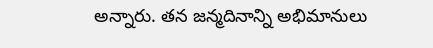అన్నారు. తన జన్మదినాన్ని అభిమానులు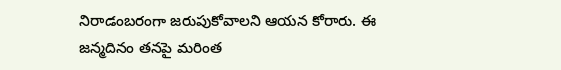నిరాడంబరంగా జరుపుకోవాలని ఆయన కోరారు. ఈ జన్మదినం తనపై మరింత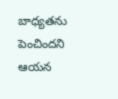బాధ్యతను పెంచిందని ఆయన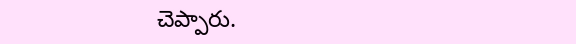చెప్పారు.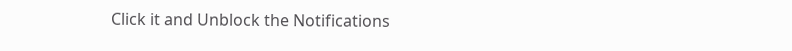Click it and Unblock the Notifications